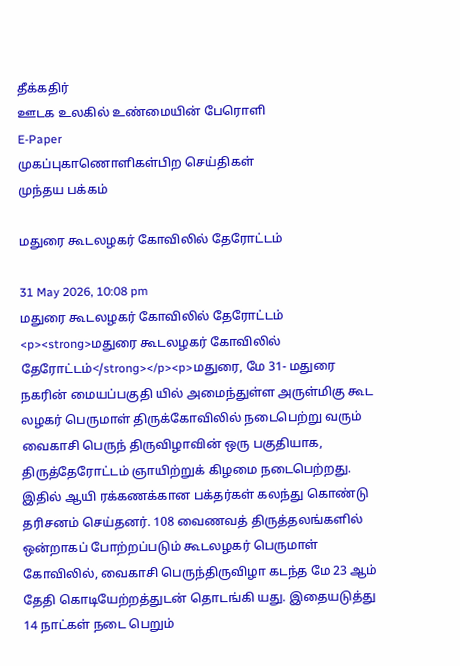தீக்கதிர்
ஊடக உலகில் உண்மையின் பேரொளி
E-Paper
முகப்புகாணொளிகள்பிற செய்திகள்
முந்தய பக்கம்

மதுரை கூடலழகர் கோவிலில் தேரோட்டம்

31 May 2026, 10:08 pm
மதுரை கூடலழகர் கோவிலில் தேரோட்டம்
<p><strong>மதுரை கூடலழகர் கோவிலில் தேரோட்டம்</strong></p><p>மதுரை, மே 31- மதுரை நகரின் மையப்பகுதி யில் அமைந்துள்ள அருள்மிகு கூட லழகர் பெருமாள் திருக்கோவிலில் நடைபெற்று வரும் வைகாசி பெருந் திருவிழாவின் ஒரு பகுதியாக, திருத்தேரோட்டம் ஞாயிற்றுக் கிழமை நடைபெற்றது. இதில் ஆயி ரக்கணக்கான பக்தர்கள் கலந்து கொண்டு தரிசனம் செய்தனர். 108 வைணவத் திருத்தலங்களில் ஒன்றாகப் போற்றப்படும் கூடலழகர் பெருமாள் கோவிலில், வைகாசி பெருந்திருவிழா கடந்த மே 23 ஆம் தேதி கொடியேற்றத்துடன் தொடங்கி யது. இதையடுத்து 14 நாட்கள் நடை பெறும்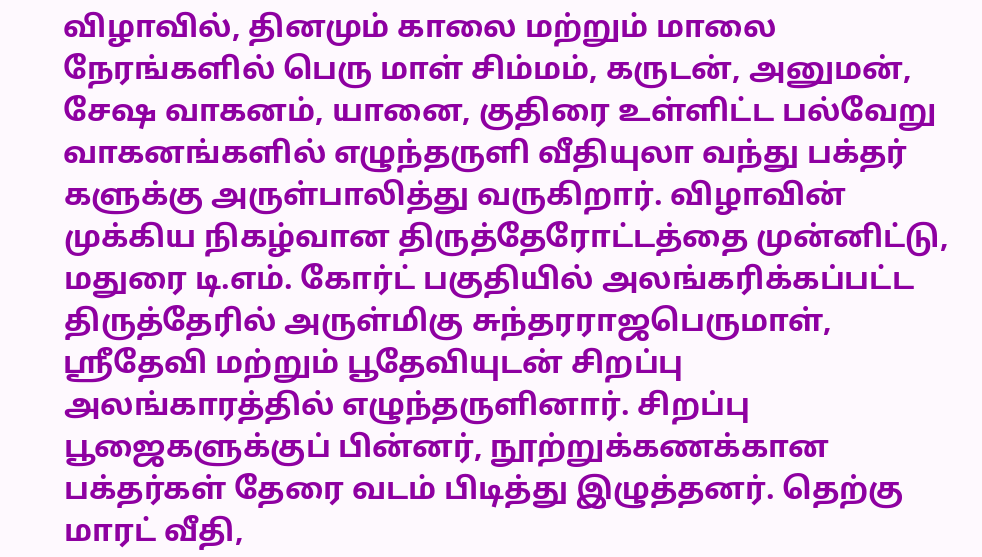விழாவில், தினமும் காலை மற்றும் மாலை நேரங்களில் பெரு மாள் சிம்மம், கருடன், அனுமன், சேஷ வாகனம், யானை, குதிரை உள்ளிட்ட பல்வேறு வாகனங்களில் எழுந்தருளி வீதியுலா வந்து பக்தர் களுக்கு அருள்பாலித்து வருகிறார். விழாவின் முக்கிய நிகழ்வான திருத்தேரோட்டத்தை முன்னிட்டு, மதுரை டி.எம். கோர்ட் பகுதியில் அலங்கரிக்கப்பட்ட திருத்தேரில் அருள்மிகு சுந்தரராஜபெருமாள், ஸ்ரீதேவி மற்றும் பூதேவியுடன் சிறப்பு அலங்காரத்தில் எழுந்தருளினார். சிறப்பு பூஜைகளுக்குப் பின்னர், நூற்றுக்கணக்கான பக்தர்கள் தேரை வடம் பிடித்து இழுத்தனர். தெற்கு மாரட் வீதி,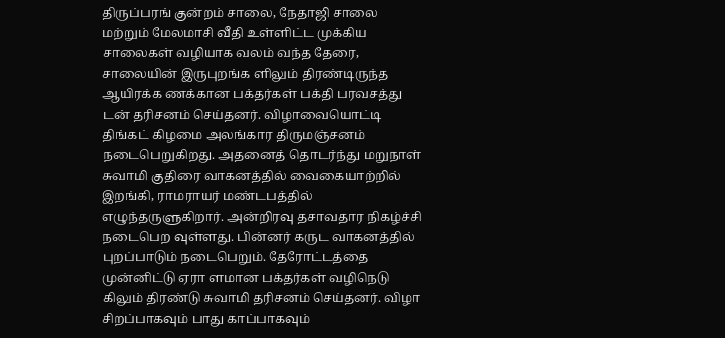திருப்பரங் குன்றம் சாலை, நேதாஜி சாலை மற்றும் மேலமாசி வீதி உள்ளிட்ட முக்கிய சாலைகள் வழியாக வலம் வந்த தேரை, சாலையின் இருபுறங்க ளிலும் திரண்டிருந்த ஆயிரக்க ணக்கான பக்தர்கள் பக்தி பரவசத்து டன் தரிசனம் செய்தனர். விழாவையொட்டி திங்கட் கிழமை அலங்கார திருமஞ்சனம் நடைபெறுகிறது. அதனைத் தொடர்ந்து மறுநாள் சுவாமி குதிரை வாகனத்தில் வைகையாற்றில் இறங்கி, ராமராயர் மண்டபத்தில் எழுந்தருளுகிறார். அன்றிரவு தசாவதார நிகழ்ச்சி நடைபெற வுள்ளது. பின்னர் கருட வாகனத்தில் புறப்பாடும் நடைபெறும். தேரோட்டத்தை முன்னிட்டு ஏரா ளமான பக்தர்கள் வழிநெடு கிலும் திரண்டு சுவாமி தரிசனம் செய்தனர். விழா சிறப்பாகவும் பாது காப்பாகவும்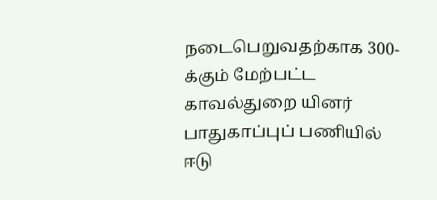நடைபெறுவதற்காக 300-க்கும் மேற்பட்ட காவல்துறை யினர் பாதுகாப்புப் பணியில் ஈடு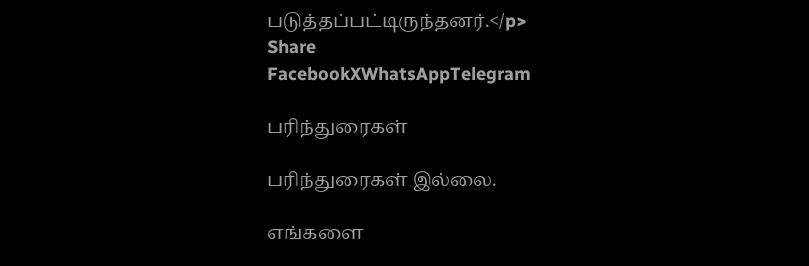படுத்தப்பட்டிருந்தனர்.</p>
Share
FacebookXWhatsAppTelegram

பரிந்துரைகள்

பரிந்துரைகள் இல்லை.

எங்களை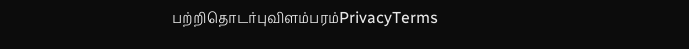பற்றிதொடர்புவிளம்பரம்PrivacyTerms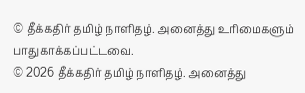© தீக்கதிர் தமிழ் நாளிதழ். அனைத்து உரிமைகளும் பாதுகாக்கப்பட்டவை.
© 2026 தீக்கதிர் தமிழ் நாளிதழ். அனைத்து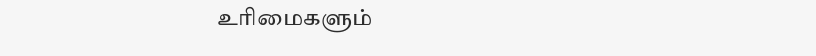உரிமைகளும்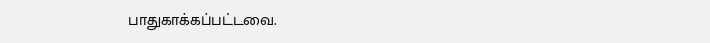பாதுகாக்கப்பட்டவை.